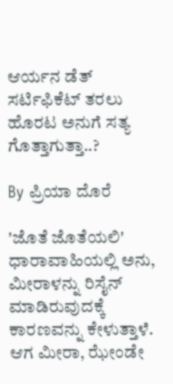ಆರ್ಯನ ಡೆತ್ ಸರ್ಟಿಫಿಕೆಟ್ ತರಲು ಹೊರಟ ಅನುಗೆ ಸತ್ಯ ಗೊತ್ತಾಗುತ್ತಾ..?

By ಪ್ರಿಯಾ ದೊರೆ

'ಜೊತೆ ಜೊತೆಯಲಿ' ಧಾರಾವಾಹಿಯಲ್ಲಿ ಅನು, ಮೀರಾಳನ್ನು ರಿಸೈನ್ ಮಾಡಿರುವುದಕ್ಕೆ ಕಾರಣವನ್ನು ಕೇಳುತ್ತಾಳೆ. ಆಗ ಮೀರಾ, ಝೇಂಡೇ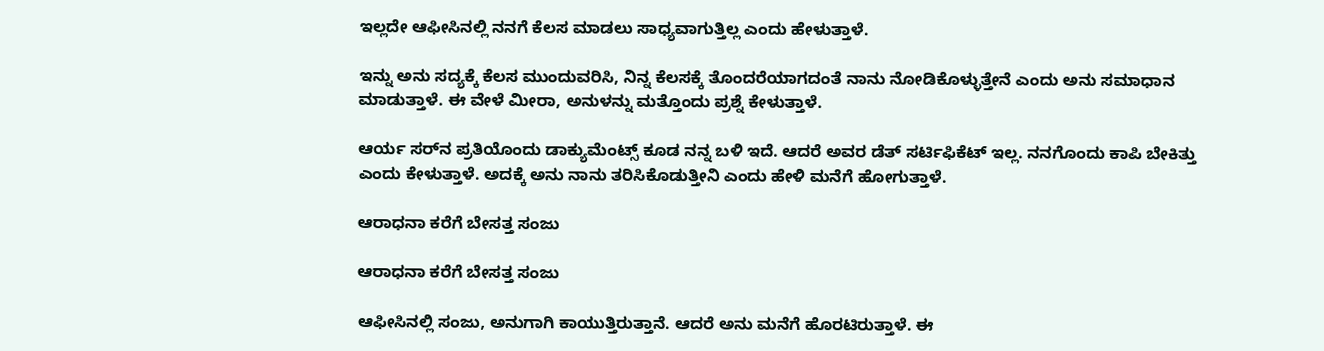ಇಲ್ಲದೇ ಆಫೀಸಿನಲ್ಲಿ ನನಗೆ ಕೆಲಸ ಮಾಡಲು ಸಾಧ್ಯವಾಗುತ್ತಿಲ್ಲ ಎಂದು ಹೇಳುತ್ತಾಳೆ.

ಇನ್ನು ಅನು ಸದ್ಯಕ್ಕೆ ಕೆಲಸ ಮುಂದುವರಿಸಿ, ನಿನ್ನ ಕೆಲಸಕ್ಕೆ ತೊಂದರೆಯಾಗದಂತೆ ನಾನು ನೋಡಿಕೊಳ್ಳುತ್ತೇನೆ ಎಂದು ಅನು ಸಮಾಧಾನ ಮಾಡುತ್ತಾಳೆ. ಈ ವೇಳೆ ಮೀರಾ, ಅನುಳನ್ನು ಮತ್ತೊಂದು ಪ್ರಶ್ನೆ ಕೇಳುತ್ತಾಳೆ.

ಆರ್ಯ ಸರ್‌ನ ಪ್ರತಿಯೊಂದು ಡಾಕ್ಯುಮೆಂಟ್ಸ್ ಕೂಡ ನನ್ನ ಬಳಿ ಇದೆ. ಆದರೆ ಅವರ ಡೆತ್ ಸರ್ಟಿಫಿಕೆಟ್ ಇಲ್ಲ. ನನಗೊಂದು ಕಾಪಿ ಬೇಕಿತ್ತು ಎಂದು ಕೇಳುತ್ತಾಳೆ. ಅದಕ್ಕೆ ಅನು ನಾನು ತರಿಸಿಕೊಡುತ್ತೀನಿ ಎಂದು ಹೇಳಿ ಮನೆಗೆ ಹೋಗುತ್ತಾಳೆ.

ಆರಾಧನಾ ಕರೆಗೆ ಬೇಸತ್ತ ಸಂಜು

ಆರಾಧನಾ ಕರೆಗೆ ಬೇಸತ್ತ ಸಂಜು

ಆಫೀಸಿನಲ್ಲಿ ಸಂಜು, ಅನುಗಾಗಿ ಕಾಯುತ್ತಿರುತ್ತಾನೆ. ಆದರೆ ಅನು ಮನೆಗೆ ಹೊರಟಿರುತ್ತಾಳೆ. ಈ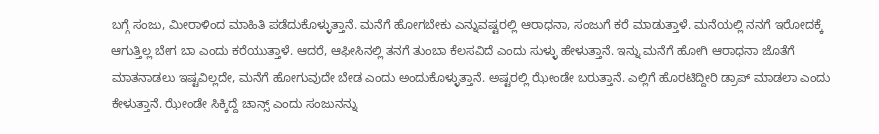ಬಗ್ಗೆ ಸಂಜು, ಮೀರಾಳಿಂದ ಮಾಹಿತಿ ಪಡೆದುಕೊಳ್ಳುತ್ತಾನೆ. ಮನೆಗೆ ಹೋಗಬೇಕು ಎನ್ನುವಷ್ಟರಲ್ಲಿ ಆರಾಧನಾ, ಸಂಜುಗೆ ಕರೆ ಮಾಡುತ್ತಾಳೆ. ಮನೆಯಲ್ಲಿ ನನಗೆ ಇರೋದಕ್ಕೆ ಆಗುತ್ತಿಲ್ಲ ಬೇಗ ಬಾ ಎಂದು ಕರೆಯುತ್ತಾಳೆ. ಆದರೆ, ಆಫೀಸಿನಲ್ಲಿ ತನಗೆ ತುಂಬಾ ಕೆಲಸವಿದೆ ಎಂದು ಸುಳ್ಳು ಹೇಳುತ್ತಾನೆ. ಇನ್ನು ಮನೆಗೆ ಹೋಗಿ ಆರಾಧನಾ ಜೊತೆಗೆ ಮಾತನಾಡಲು ಇಷ್ಟವಿಲ್ಲದೇ, ಮನೆಗೆ ಹೋಗುವುದೇ ಬೇಡ ಎಂದು ಅಂದುಕೊಳ್ಳುತ್ತಾನೆ. ಅಷ್ಟರಲ್ಲಿ ಝೇಂಡೇ ಬರುತ್ತಾನೆ. ಎಲ್ಲಿಗೆ ಹೊರಟಿದ್ದೀರಿ ಡ್ರಾಪ್ ಮಾಡಲಾ ಎಂದು ಕೇಳುತ್ತಾನೆ. ಝೇಂಡೇ ಸಿಕ್ಕಿದ್ದೆ ಚಾನ್ಸ್ ಎಂದು ಸಂಜುನನ್ನು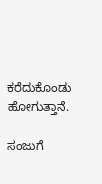ಕರೆದುಕೊಂಡು ಹೋಗುತ್ತಾನೆ.

ಸಂಜುಗೆ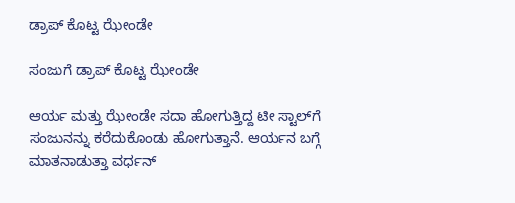ಡ್ರಾಪ್ ಕೊಟ್ಟ ಝೇಂಡೇ

ಸಂಜುಗೆ ಡ್ರಾಪ್ ಕೊಟ್ಟ ಝೇಂಡೇ

ಆರ್ಯ ಮತ್ತು ಝೇಂಡೇ ಸದಾ ಹೋಗುತ್ತಿದ್ದ ಟೀ ಸ್ಟಾಲ್‌ಗೆ ಸಂಜುನನ್ನು ಕರೆದುಕೊಂಡು ಹೋಗುತ್ತಾನೆ. ಆರ್ಯನ ಬಗ್ಗೆ ಮಾತನಾಡುತ್ತಾ ವರ್ಧನ್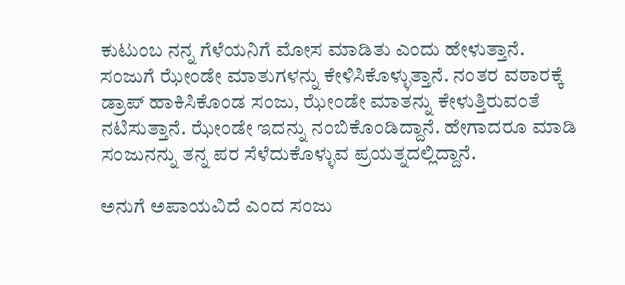ಕುಟುಂಬ ನನ್ನ ಗೆಳೆಯನಿಗೆ ಮೋಸ ಮಾಡಿತು ಎಂದು ಹೇಳುತ್ತಾನೆ. ಸಂಜುಗೆ ಝೇಂಡೇ ಮಾತುಗಳನ್ನು ಕೇಳಿಸಿಕೊಳ್ಳುತ್ತಾನೆ. ನಂತರ ವಠಾರಕ್ಕೆ ಡ್ರಾಪ್ ಹಾಕಿಸಿಕೊಂಡ ಸಂಜು, ಝೇಂಡೇ ಮಾತನ್ನು ಕೇಳುತ್ತಿರುವಂತೆ ನಟಿಸುತ್ತಾನೆ. ಝೇಂಡೇ ಇದನ್ನು ನಂಬಿಕೊಂಡಿದ್ದಾನೆ. ಹೇಗಾದರೂ ಮಾಡಿ ಸಂಜುನನ್ನು ತನ್ನ ಪರ ಸೆಳೆದುಕೊಳ್ಳುವ ಪ್ರಯತ್ನದಲ್ಲಿದ್ದಾನೆ.

ಅನುಗೆ ಅಪಾಯವಿದೆ ಎಂದ ಸಂಜು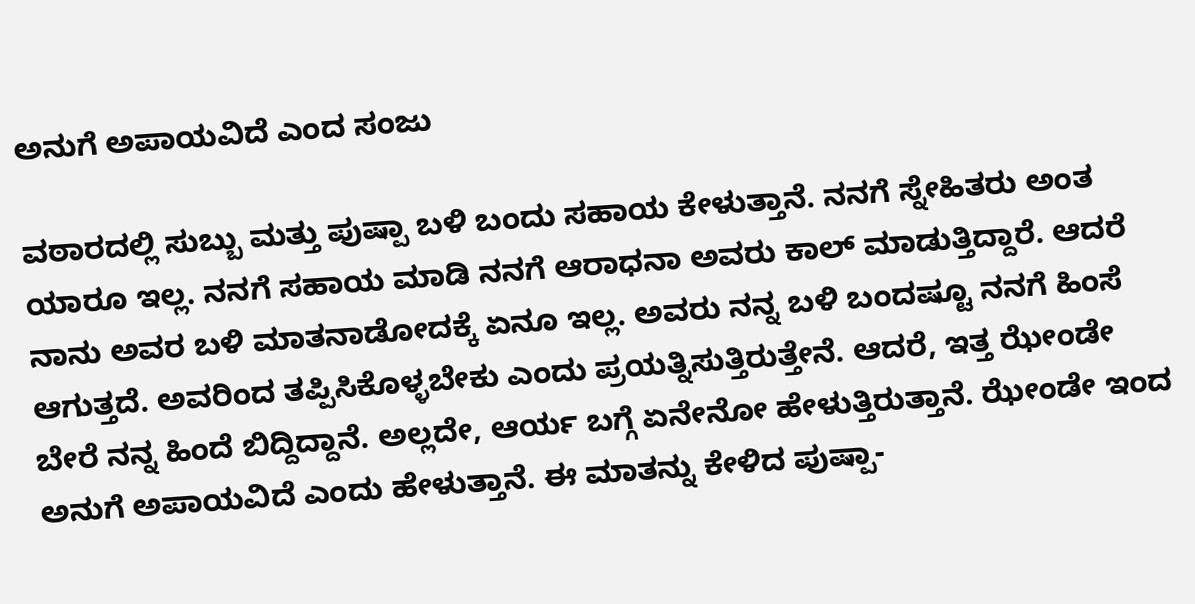ಅನುಗೆ ಅಪಾಯವಿದೆ ಎಂದ ಸಂಜು

ವಠಾರದಲ್ಲಿ ಸುಬ್ಬು ಮತ್ತು ಪುಷ್ಪಾ ಬಳಿ ಬಂದು ಸಹಾಯ ಕೇಳುತ್ತಾನೆ. ನನಗೆ ಸ್ನೇಹಿತರು ಅಂತ ಯಾರೂ ಇಲ್ಲ. ನನಗೆ ಸಹಾಯ ಮಾಡಿ ನನಗೆ ಆರಾಧನಾ ಅವರು ಕಾಲ್ ಮಾಡುತ್ತಿದ್ದಾರೆ. ಆದರೆ ನಾನು ಅವರ ಬಳಿ ಮಾತನಾಡೋದಕ್ಕೆ ಏನೂ ಇಲ್ಲ. ಅವರು ನನ್ನ ಬಳಿ ಬಂದಷ್ಟೂ ನನಗೆ ಹಿಂಸೆ ಆಗುತ್ತದೆ. ಅವರಿಂದ ತಪ್ಪಿಸಿಕೊಳ್ಳಬೇಕು ಎಂದು ಪ್ರಯತ್ನಿಸುತ್ತಿರುತ್ತೇನೆ. ಆದರೆ, ಇತ್ತ ಝೇಂಡೇ ಬೇರೆ ನನ್ನ ಹಿಂದೆ ಬಿದ್ದಿದ್ದಾನೆ. ಅಲ್ಲದೇ, ಆರ್ಯ ಬಗ್ಗೆ ಏನೇನೋ ಹೇಳುತ್ತಿರುತ್ತಾನೆ. ಝೇಂಡೇ ಇಂದ ಅನುಗೆ ಅಪಾಯವಿದೆ ಎಂದು ಹೇಳುತ್ತಾನೆ. ಈ ಮಾತನ್ನು ಕೇಳಿದ ಪುಷ್ಪಾ-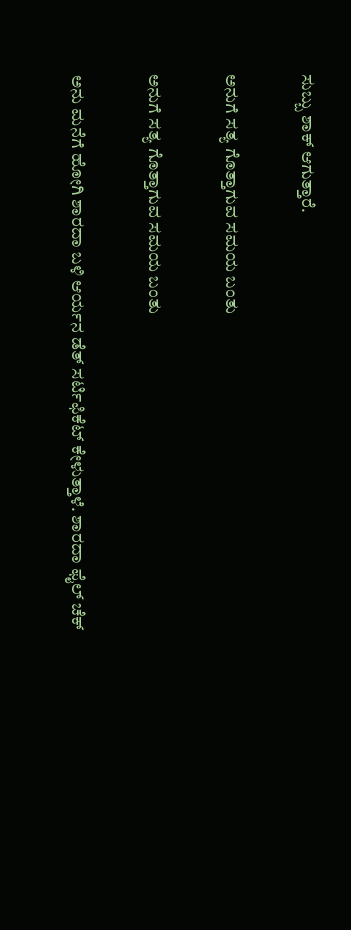ಸುಬ್ಬು ಶಾಕ್ ಆಗುತ್ತಾರೆ.

ಅನುಗೆ ಸತ್ಯ ಗೊತ್ತಾಗುವ ಸಮಯ ಬಂತು

ಅನುಗೆ ಸತ್ಯ ಗೊತ್ತಾಗುವ ಸಮಯ ಬಂತು

ಅನು ಮನೆಗೆ ಹೋಗಿ ಶಾರದಾ ಬಳಿ ಆರ್ಯನ ಡೆತ್ ಸರ್ಟಿಫಿಕೆಟ್ ಕೇಳುತ್ತಾಳೆ. ಶಾರದಾ ಫೈಲ್ ಚೆಕ್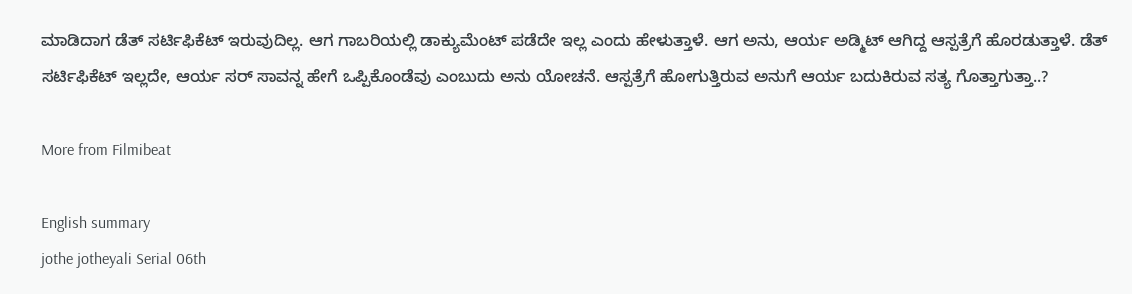ಮಾಡಿದಾಗ ಡೆತ್ ಸರ್ಟಿಫಿಕೆಟ್ ಇರುವುದಿಲ್ಲ. ಆಗ ಗಾಬರಿಯಲ್ಲಿ ಡಾಕ್ಯುಮೆಂಟ್ ಪಡೆದೇ ಇಲ್ಲ ಎಂದು ಹೇಳುತ್ತಾಳೆ. ಆಗ ಅನು, ಆರ್ಯ ಅಡ್ಮಿಟ್ ಆಗಿದ್ದ ಆಸ್ಪತ್ರೆಗೆ ಹೊರಡುತ್ತಾಳೆ. ಡೆತ್ ಸರ್ಟಿಫಿಕೆಟ್ ಇಲ್ಲದೇ, ಆರ್ಯ ಸರ್ ಸಾವನ್ನ ಹೇಗೆ ಒಪ್ಪಿಕೊಂಡೆವು ಎಂಬುದು ಅನು ಯೋಚನೆ. ಆಸ್ಪತ್ರೆಗೆ ಹೋಗುತ್ತಿರುವ ಅನುಗೆ ಆರ್ಯ ಬದುಕಿರುವ ಸತ್ಯ ಗೊತ್ತಾಗುತ್ತಾ..?

More from Filmibeat

English summary
jothe jotheyali Serial 06th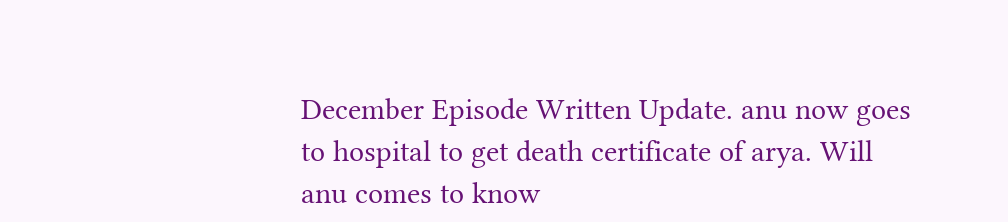December Episode Written Update. anu now goes to hospital to get death certificate of arya. Will anu comes to know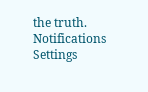the truth.
Notifications
Settings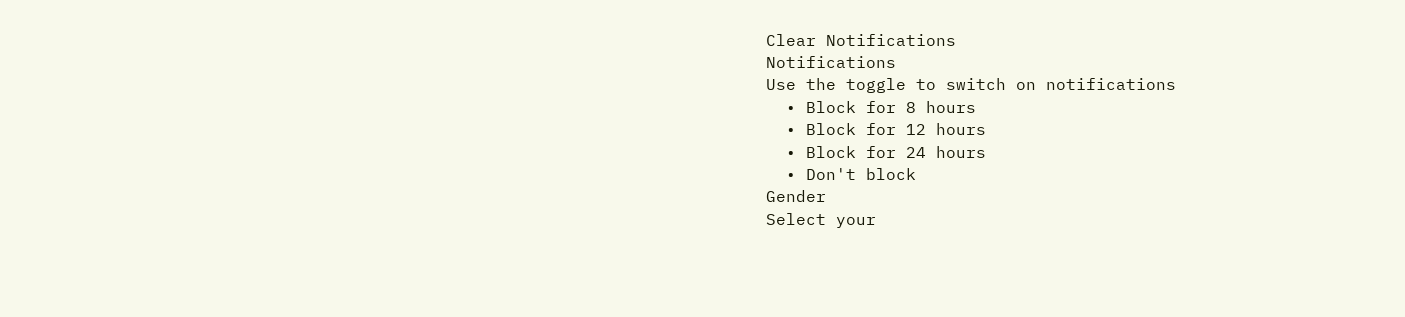Clear Notifications
Notifications
Use the toggle to switch on notifications
  • Block for 8 hours
  • Block for 12 hours
  • Block for 24 hours
  • Don't block
Gender
Select your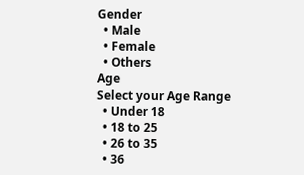Gender
  • Male
  • Female
  • Others
Age
Select your Age Range
  • Under 18
  • 18 to 25
  • 26 to 35
  • 36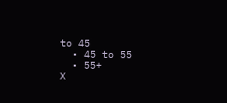to 45
  • 45 to 55
  • 55+
X